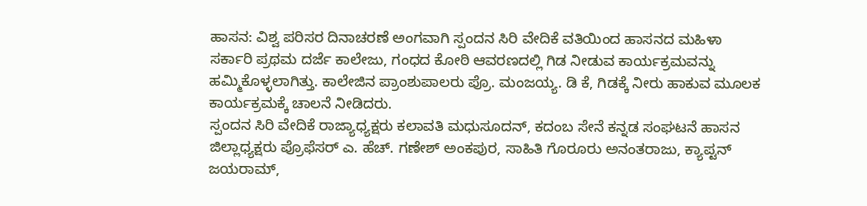ಹಾಸನ: ವಿಶ್ವ ಪರಿಸರ ದಿನಾಚರಣೆ ಅಂಗವಾಗಿ ಸ್ಪಂದನ ಸಿರಿ ವೇದಿಕೆ ವತಿಯಿಂದ ಹಾಸನದ ಮಹಿಳಾ ಸರ್ಕಾರಿ ಪ್ರಥಮ ದರ್ಜೆ ಕಾಲೇಜು, ಗಂಧದ ಕೋಠಿ ಆವರಣದಲ್ಲಿ ಗಿಡ ನೀಡುವ ಕಾರ್ಯಕ್ರಮವನ್ನು ಹಮ್ಮಿಕೊಳ್ಳಲಾಗಿತ್ತು. ಕಾಲೇಜಿನ ಪ್ರಾಂಶುಪಾಲರು ಪ್ರೊ. ಮಂಜಯ್ಯ. ಡಿ ಕೆ, ಗಿಡಕ್ಕೆ ನೀರು ಹಾಕುವ ಮೂಲಕ ಕಾರ್ಯಕ್ರಮಕ್ಕೆ ಚಾಲನೆ ನೀಡಿದರು.
ಸ್ಪಂದನ ಸಿರಿ ವೇದಿಕೆ ರಾಜ್ಯಾಧ್ಯಕ್ಷರು ಕಲಾವತಿ ಮಧುಸೂದನ್, ಕದಂಬ ಸೇನೆ ಕನ್ನಡ ಸಂಘಟನೆ ಹಾಸನ ಜಿಲ್ಲಾಧ್ಯಕ್ಷರು ಪ್ರೊಫೆಸರ್ ಎ. ಹೆಚ್. ಗಣೇಶ್ ಅಂಕಪುರ, ಸಾಹಿತಿ ಗೊರೂರು ಅನಂತರಾಜು, ಕ್ಯಾಪ್ಟನ್ ಜಯರಾಮ್,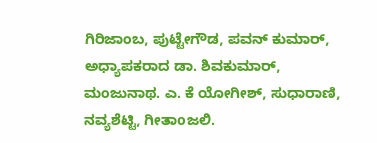ಗಿರಿಜಾಂಬ, ಪುಟ್ಟೇಗೌಡ, ಪವನ್ ಕುಮಾರ್, ಅಧ್ಯಾಪಕರಾದ ಡಾ. ಶಿವಕುಮಾರ್, ಮಂಜುನಾಥ. ಎ. ಕೆ ಯೋಗೀಶ್, ಸುಧಾರಾಣಿ, ನವ್ಯಶೆಟ್ಟಿ, ಗೀತಾoಜಲಿ.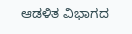ಆಡಳಿತ ವಿಭಾಗದ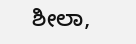ಶೀಲಾ,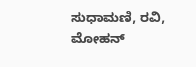ಸುಧಾಮಣಿ, ರವಿ, ಮೋಹನ್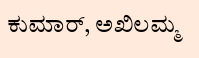ಕುಮಾರ್, ಅಖಿಲಮ್ಮ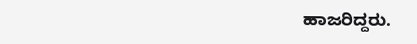ಹಾಜರಿದ್ದರು.